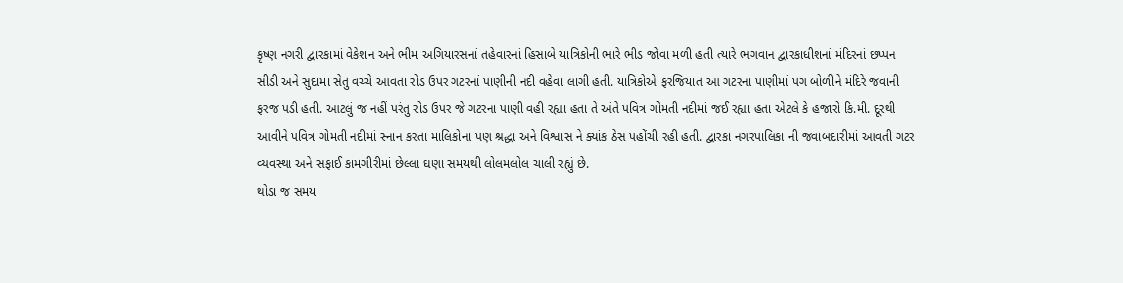કૃષ્ણ નગરી દ્વારકામાં વેકેશન અને ભીમ અગિયારસનાં તહેવારનાં હિસાબે યાત્રિકોની ભારે ભીડ જોવા મળી હતી ત્યારે ભગવાન દ્વારકાધીશનાં મંદિરનાં છપ્પન સીડી અને સુદામા સેતુ વચ્ચે આવતા રોડ ઉપર ગટરનાં પાણીની નદી વહેવા લાગી હતી. યાત્રિકોએ ફરજિયાત આ ગટરના પાણીમાં પગ બોળીને મંદિરે જવાની ફરજ પડી હતી. આટલું જ નહીં પરંતુ રોડ ઉપર જે ગટરના પાણી વહી રહ્યા હતા તે અંતે પવિત્ર ગોમતી નદીમાં જઈ રહ્યા હતા એટલે કે હજારો કિ.મી. દૂરથી આવીને પવિત્ર ગોમતી નદીમાં સ્નાન કરતા માલિકોના પણ શ્રદ્ધા અને વિશ્વાસ ને ક્યાંક ઠેસ પહોંચી રહી હતી. દ્વારકા નગરપાલિકા ની જવાબદારીમાં આવતી ગટર વ્યવસ્થા અને સફાઈ કામગીરીમાં છેલ્લા ઘણા સમયથી લોલમલોલ ચાલી રહ્યું છે.
થોડા જ સમય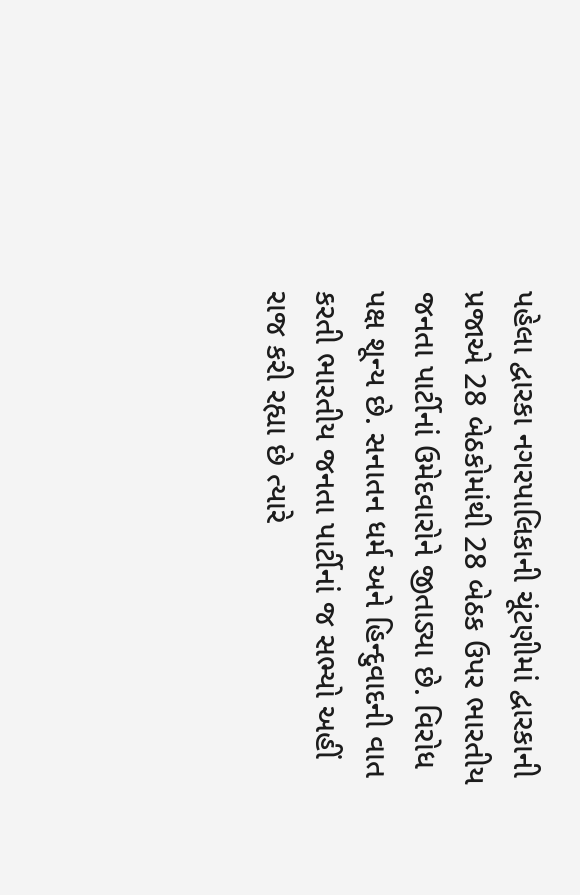પહેલા દ્વારકા નગરપાલિકાની ચૂંટણીમાં દ્વારકાની પ્રજાએ 28 બેઠકોમાંથી 28 બેઠક ઉપર ભારતીય જનતા પાર્ટીનાં ઉમેદવારોને જીતાડ્યા છે. વિરોધ પક્ષ શૂન્ય છે. સનાતન ધર્મ અને હિન્દુવાદની વાત કરતી ભારતીય જનતા પાર્ટીનાં જ સભ્યો અહીં રાજ કરી રહ્યા છે ત્યારે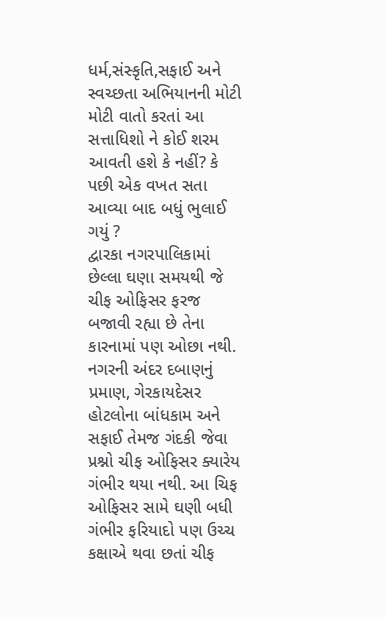ધર્મ,સંસ્કૃતિ,સફાઈ અને સ્વચ્છતા અભિયાનની મોટી મોટી વાતો કરતાં આ સત્તાધિશો ને કોઈ શરમ આવતી હશે કે નહીં? કે પછી એક વખત સતા આવ્યા બાદ બધું ભુલાઈ ગયું ?
દ્વારકા નગરપાલિકામાં છેલ્લા ઘણા સમયથી જે ચીફ ઓફિસર ફરજ બજાવી રહ્યા છે તેના કારનામાં પણ ઓછા નથી. નગરની અંદર દબાણનું પ્રમાણ, ગેરકાયદેસર હોટલોના બાંધકામ અને સફાઈ તેમજ ગંદકી જેવા પ્રશ્નો ચીફ ઓફિસર ક્યારેય ગંભીર થયા નથી. આ ચિફ ઓફિસર સામે ઘણી બધી ગંભીર ફરિયાદો પણ ઉચ્ચ કક્ષાએ થવા છતાં ચીફ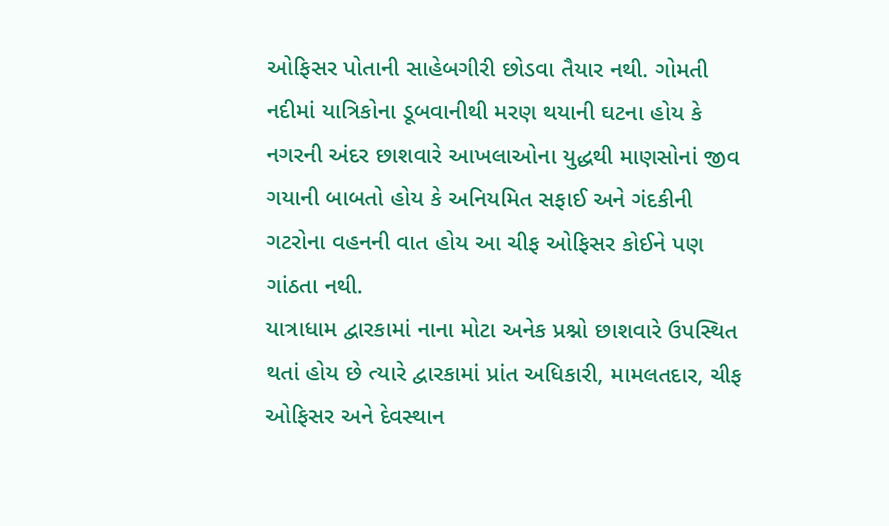ઓફિસર પોતાની સાહેબગીરી છોડવા તૈયાર નથી. ગોમતી નદીમાં યાત્રિકોના ડૂબવાનીથી મરણ થયાની ઘટના હોય કે નગરની અંદર છાશવારે આખલાઓના યુદ્ધથી માણસોનાં જીવ ગયાની બાબતો હોય કે અનિયમિત સફાઈ અને ગંદકીની ગટરોના વહનની વાત હોય આ ચીફ ઓફિસર કોઈને પણ ગાંઠતા નથી.
યાત્રાધામ દ્વારકામાં નાના મોટા અનેક પ્રશ્નો છાશવારે ઉપસ્થિત થતાં હોય છે ત્યારે દ્વારકામાં પ્રાંત અધિકારી, મામલતદાર, ચીફ ઓફિસર અને દેવસ્થાન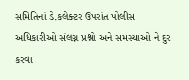સમિતિનાં ડે.કલેક્ટર ઉપરાંત પોલીસ અધિકારીઓ સંલગ્ન પ્રશ્નો અને સમસ્યાઓ ને દુર કરવા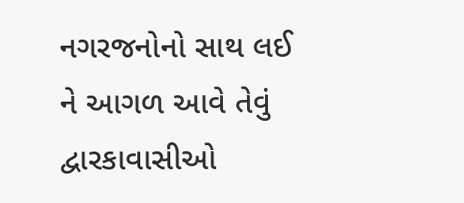નગરજનોનો સાથ લઈ ને આગળ આવે તેવું દ્વારકાવાસીઓ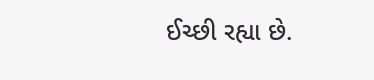ઈચ્છી રહ્યા છે.